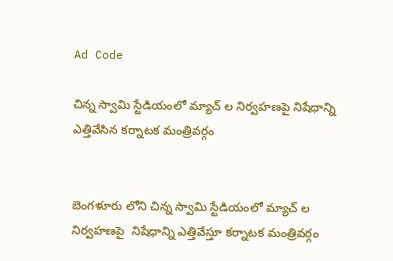Ad Code

చిన్న స్వామి స్టేడియంలో మ్యాచ్ ల నిర్వహణపై నిషేధాన్ని ఎత్తివేసిన కర్నాటక మంత్రివర్గం


బెంగళూరు లోని చిన్న స్వామి స్టేడియంలో మ్యాచ్ ల నిర్వహణపై  నిషేధాన్ని ఎత్తివేస్తూ కర్నాటక మంత్రివర్గం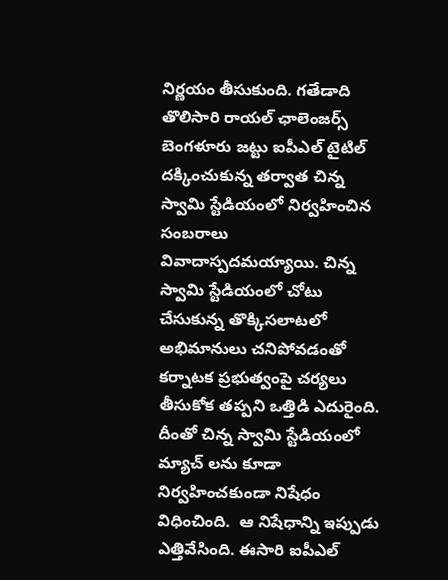నిర్ణయం తీసుకుంది. గతేడాది తొలిసారి రాయల్ ఛాలెంజర్స్ బెంగళూరు జట్టు ఐపీఎల్ టైటిల్ దక్కించుకున్న తర్వాత చిన్న స్వామి స్టేడియంలో నిర్వహించిన సంబరాలు వివాదాస్పదమయ్యాయి. చిన్న స్వామి స్టేడియంలో చోటు చేసుకున్న తొక్కిసలాటలో అభిమానులు చనిపోవడంతో కర్నాటక ప్రభుత్వంపై చర్యలు తీసుకోక తప్పని ఒత్తిడి ఎదురైంది. దీంతో చిన్న స్వామి స్టేడియంలో మ్యాచ్ లను కూడా నిర్వహించకుండా నిషేధం విధించింది.  ఆ నిషేధాన్ని ఇప్పుడు ఎత్తివేసింది. ఈసారి ఐపీఎల్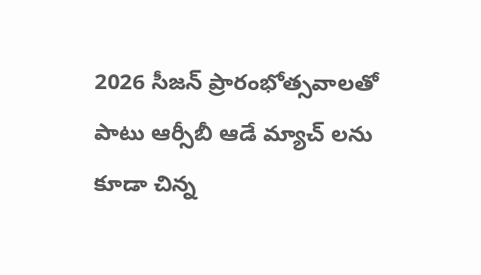2026 సీజన్ ప్రారంభోత్సవాలతో పాటు ఆర్సీబీ ఆడే మ్యాచ్ లను కూడా చిన్న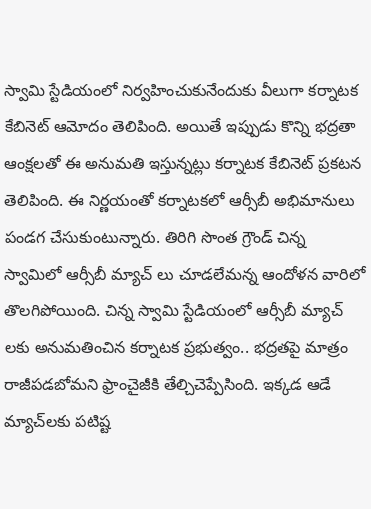స్వామి స్టేడియంలో నిర్వహించుకునేందుకు వీలుగా కర్నాటక కేబినెట్ ఆమోదం తెలిపింది. అయితే ఇప్పుడు కొన్ని భద్రతా ఆంక్షలతో ఈ అనుమతి ఇస్తున్నట్లు కర్నాటక కేబినెట్ ప్రకటన తెలిపింది. ఈ నిర్ణయంతో కర్నాటకలో ఆర్సీబీ అభిమానులు పండగ చేసుకుంటున్నారు. తిరిగి సొంత గ్రౌండ్ చిన్న స్వామిలో ఆర్సీబీ మ్యాచ్ లు చూడలేమన్న ఆందోళన వారిలో తొలగిపోయింది. చిన్న స్వామి స్టేడియంలో ఆర్సీబీ మ్యాచ్ లకు అనుమతించిన కర్నాటక ప్రభుత్వం.. భద్రతపై మాత్రం రాజీపడబోమని ఫ్రాంచైజీకి తేల్చిచెప్పేసింది. ఇక్కడ ఆడే మ్యాచ్‌లకు పటిష్ట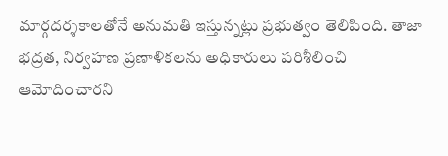మార్గదర్శకాలతోనే అనుమతి ఇస్తున్నట్లు ప్రభుత్వం తెలిపింది. తాజా భద్రత, నిర్వహణ ప్రణాళికలను అధికారులు పరిశీలించి ఆమోదించారని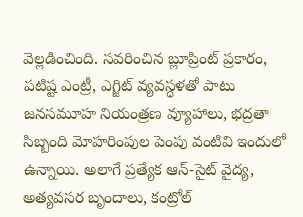వెల్లడించింది. సవరించిన బ్లూప్రింట్ ప్రకారం, పటిష్ట ఎంట్రీ, ఎగ్జిట్ వ్యవస్ధళతో పాటు జనసమూహ నియంత్రణ వ్యూహాలు, భద్రతా సిబ్బంది మోహరింపుల పెంపు వంటివి ఇందులో ఉన్నాయి. అలాగే ప్రత్యేక ఆన్-సైట్ వైద్య, అత్యవసర బృందాలు, కంట్రోల్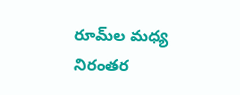రూమ్‌ల మధ్య నిరంతర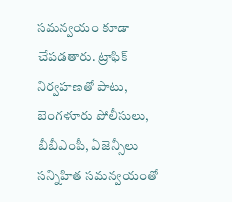సమన్వయం కూడా చేపడతారు. ట్రాఫిక్ నిర్వహణతో పాటు, బెంగళూరు పోలీసులు, బీబీఎంపీ, ఏజెన్సీలు సన్నిహిత సమన్వయంతో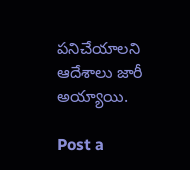పనిచేయాలని ఆదేశాలు జారీ అయ్యాయి.

Post a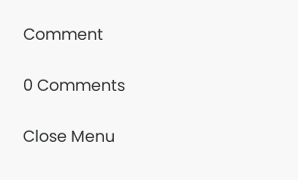Comment

0 Comments

Close Menu